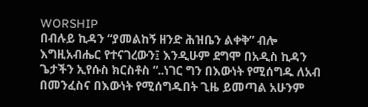WORSHIP
በብሉይ ኪዳን “ያመልከኝ ዘንድ ሕዝቤን ልቀቅ” ብሎ እግዚአብሔር የተናገረውን፤ እንዲሁም ደግሞ በአዲስ ኪዳን ጌታችን ኢየሱስ ክርስቶስ “..ነገር ግን በእውነት የሚሰግዱ ለአብ በመንፈስና በእውነት የሚሰግዱበት ጊዜ ይመጣል አሁንም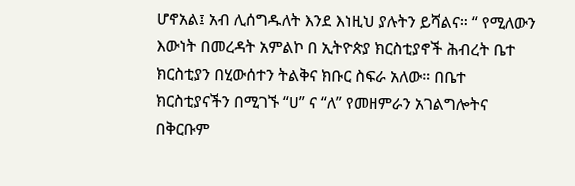ሆኖአል፤ አብ ሊሰግዱለት እንደ እነዚህ ያሉትን ይሻልና። “ የሚለውን እውነት በመረዳት አምልኮ በ ኢትዮጵያ ክርስቲያኖች ሕብረት ቤተ ክርስቲያን በሂውሰተን ትልቅና ክቡር ስፍራ አለው። በቤተ ክርስቲያናችን በሚገኙ “ሀ” ና “ለ” የመዘምራን አገልግሎትና በቅርቡም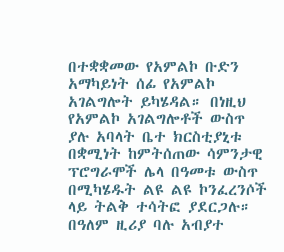በተቋቋመው የአምልኮ ቡድን አማካይነት ሰፊ የአምልኮ አገልግሎት ይካሄዳል። በነዚህ የአምልኮ አገልግሎቶች ውስጥ ያሉ አባላት ቤተ ክርስቲያኒቱ በቋሚነት ከምትሰጠው ሳምንታዊ ፕሮግራሞች ሌላ በዓመቱ ውስጥ በሚካሄዱት ልዩ ልዩ ኮንፈረንሶች ላይ ትልቅ ተሳትፎ ያደርጋሉ። በዓለም ዚሪያ ባሉ አብያተ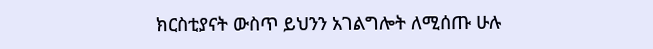ክርስቲያናት ውስጥ ይህንን አገልግሎት ለሚሰጡ ሁሉ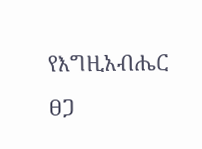የእግዚአብሔር
ፀጋ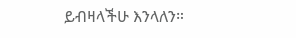ይብዛላችሁ እንላለን።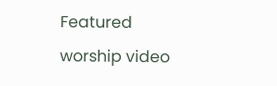Featured worship video